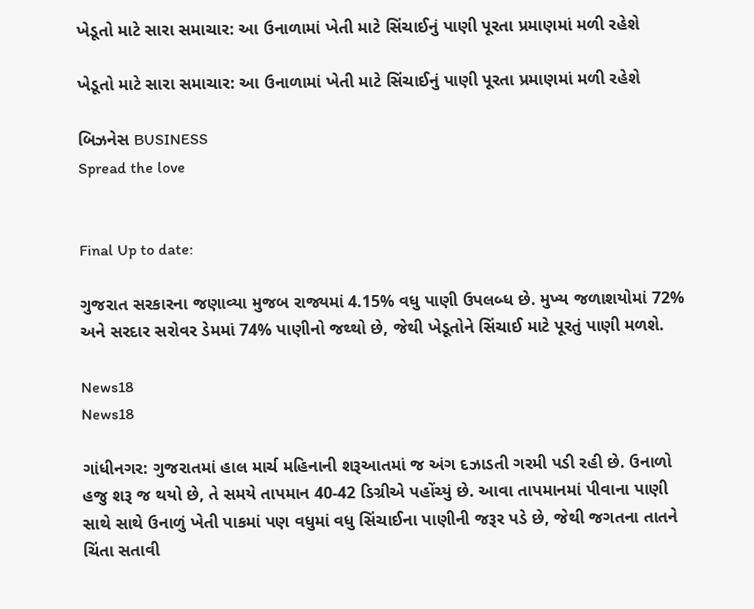ખેડૂતો માટે સારા સમાચાર: આ ઉનાળામાં ખેતી માટે સિંચાઈનું પાણી પૂરતા પ્રમાણમાં મળી રહેશે

ખેડૂતો માટે સારા સમાચાર: આ ઉનાળામાં ખેતી માટે સિંચાઈનું પાણી પૂરતા પ્રમાણમાં મળી રહેશે

બિઝનેસ BUSINESS
Spread the love


Final Up to date:

ગુજરાત સરકારના જણાવ્યા મુજબ રાજ્યમાં 4.15% વધુ પાણી ઉપલબ્ધ છે. મુખ્ય જળાશયોમાં 72% અને સરદાર સરોવર ડેમમાં 74% પાણીનો જથ્થો છે, જેથી ખેડૂતોને સિંચાઈ માટે પૂરતું પાણી મળશે.

News18
News18

ગાંધીનગર: ગુજરાતમાં હાલ માર્ચ મહિનાની શરૂઆતમાં જ અંગ દઝાડતી ગરમી પડી રહી છે. ઉનાળો હજુ શરૂ જ થયો છે, તે સમયે તાપમાન 40-42 ડિગ્રીએ પહોંચ્યું છે. આવા તાપમાનમાં પીવાના પાણી સાથે સાથે ઉનાળું ખેતી પાકમાં પણ વધુમાં વધુ સિંચાઈના પાણીની જરૂર પડે છે, જેથી જગતના તાતને ચિંતા સતાવી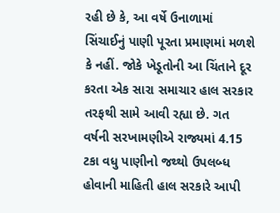રહી છે કે, આ વર્ષે ઉનાળામાં સિંચાઈનું પાણી પૂરતા પ્રમાણમાં મળશે કે નહીં. જોકે ખેડૂતોની આ ચિંતાને દૂર કરતા એક સારા સમાચાર હાલ સરકાર તરફથી સામે આવી રહ્યા છે. ગત વર્ષની સરખામણીએ રાજ્યમાં 4.15 ટકા વધુ પાણીનો જથ્થો ઉપલબ્ધ હોવાની માહિતી હાલ સરકારે આપી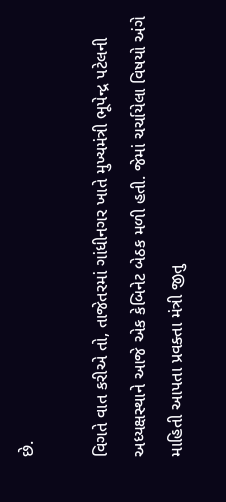છે.

વિગતે વાત કરીએ તો, તાજેતરમાં ગાંધીનગર ખાતે મુખ્યમંત્રી ભૂપેન્દ્ર પટેલની અધ્યક્ષસ્થાને આજે એક કેબિનેટ બેઠક મળી હતી. જેમાં ચર્ચાયેલા વિષયો અંગે માહિતી આપતા પ્રવક્તા મંત્રી જીતુ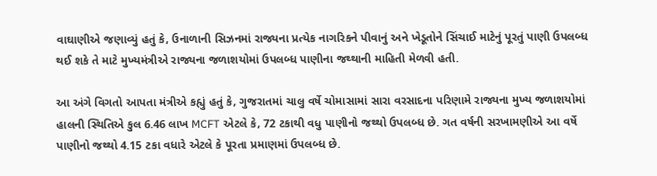વાઘાણીએ જણાવ્યું હતું કે, ઉનાળાની સિઝનમાં રાજ્યના પ્રત્યેક નાગરિકને પીવાનું અને ખેડૂતોને સિંચાઈ માટેનું પૂરતું પાણી ઉપલબ્ધ થઈ શકે તે માટે મુખ્યમંત્રીએ રાજ્યના જળાશયોમાં ઉપલબ્ધ પાણીના જથ્થાની માહિતી મેળવી હતી.

આ અંગે વિગતો આપતા મંત્રીએ કહ્યું હતું કે, ગુજરાતમાં ચાલુ વર્ષે ચોમાસામાં સારા વરસાદના પરિણામે રાજ્યના મુખ્ય જળાશયોમાં હાલની સ્થિતિએ કુલ 6.46 લાખ MCFT એટલે કે, 72 ટકાથી વધુ પાણીનો જથ્થો ઉપલબ્ધ છે. ગત વર્ષની સરખામણીએ આ વર્ષે પાણીનો જથ્થો 4.15 ટકા વધારે એટલે કે પૂરતા પ્રમાણમાં ઉપલબ્ધ છે.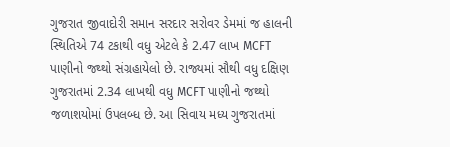ગુજરાત જીવાદોરી સમાન સરદાર સરોવર ડેમમાં જ હાલની સ્થિતિએ 74 ટકાથી વધુ એટલે કે 2.47 લાખ MCFT પાણીનો જથ્થો સંગ્રહાયેલો છે. રાજ્યમાં સૌથી વધુ દક્ષિણ ગુજરાતમાં 2.34 લાખથી વધુ MCFT પાણીનો જથ્થો જળાશયોમાં ઉપલબ્ધ છે. આ સિવાય મધ્ય ગુજરાતમાં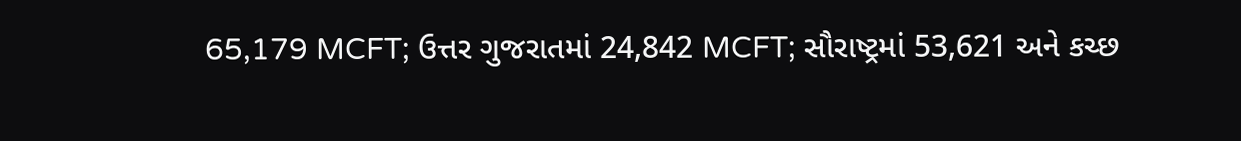65,179 MCFT; ઉત્તર ગુજરાતમાં 24,842 MCFT; સૌરાષ્ટ્રમાં 53,621 અને કચ્છ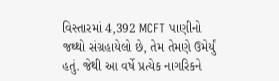વિસ્તારમાં 4,392 MCFT પાણીનો જથ્થો સંગ્રહાયેલો છે, તેમ તેમણે ઉમેર્યું હતું. જેથી આ વર્ષે પ્રત્યેક નાગરિકને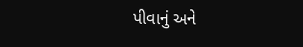પીવાનું અને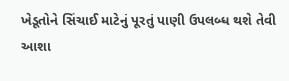ખેડૂતોને સિંચાઈ માટેનું પૂરતું પાણી ઉપલબ્ધ થશે તેવી આશા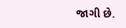જાગી છે.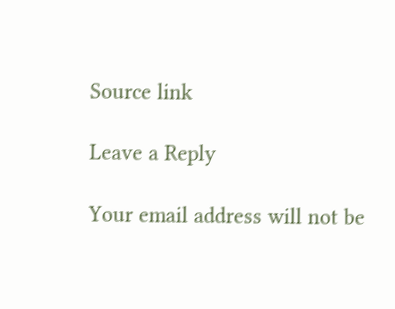Source link

Leave a Reply

Your email address will not be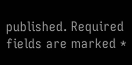published. Required fields are marked *